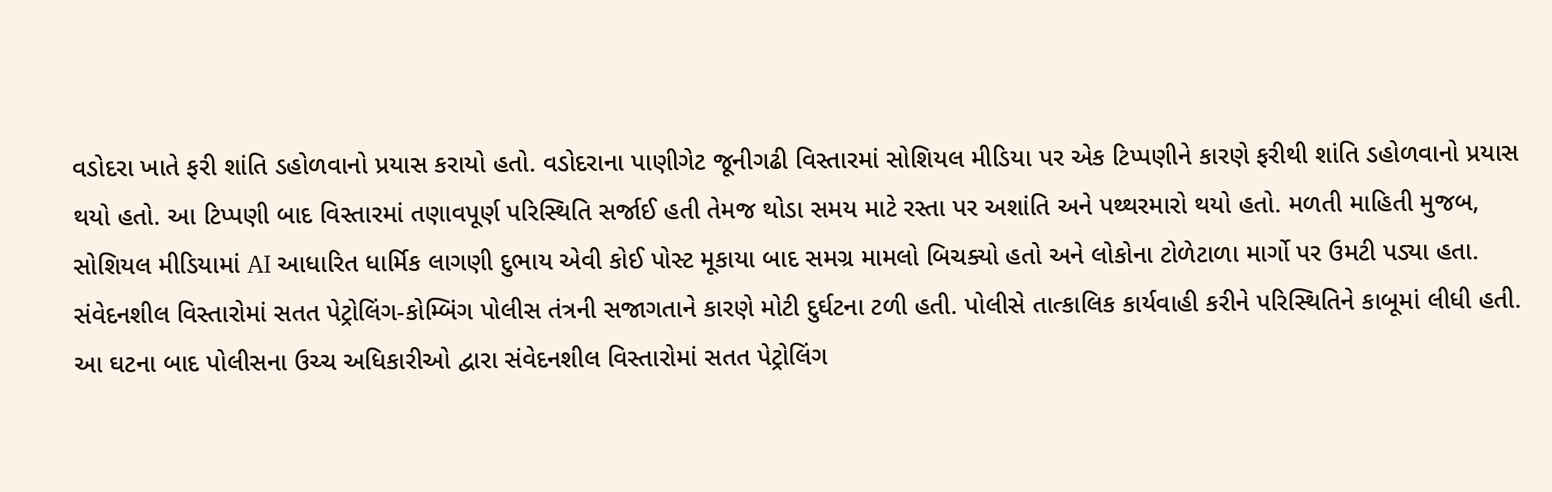વડોદરા ખાતે ફરી શાંતિ ડહોળવાનો પ્રયાસ કરાયો હતો. વડોદરાના પાણીગેટ જૂનીગઢી વિસ્તારમાં સોશિયલ મીડિયા પર એક ટિપ્પણીને કારણે ફરીથી શાંતિ ડહોળવાનો પ્રયાસ થયો હતો. આ ટિપ્પણી બાદ વિસ્તારમાં તણાવપૂર્ણ પરિસ્થિતિ સર્જાઈ હતી તેમજ થોડા સમય માટે રસ્તા પર અશાંતિ અને પથ્થરમારો થયો હતો. મળતી માહિતી મુજબ, સોશિયલ મીડિયામાં AI આધારિત ધાર્મિક લાગણી દુભાય એવી કોઈ પોસ્ટ મૂકાયા બાદ સમગ્ર મામલો બિચક્યો હતો અને લોકોના ટોળેટાળા માર્ગો પર ઉમટી પડ્યા હતા. સંવેદનશીલ વિસ્તારોમાં સતત પેટ્રોલિંગ-કોમ્બિંગ પોલીસ તંત્રની સજાગતાને કારણે મોટી દુર્ઘટના ટળી હતી. પોલીસે તાત્કાલિક કાર્યવાહી કરીને પરિસ્થિતિને કાબૂમાં લીધી હતી. આ ઘટના બાદ પોલીસના ઉચ્ચ અધિકારીઓ દ્વારા સંવેદનશીલ વિસ્તારોમાં સતત પેટ્રોલિંગ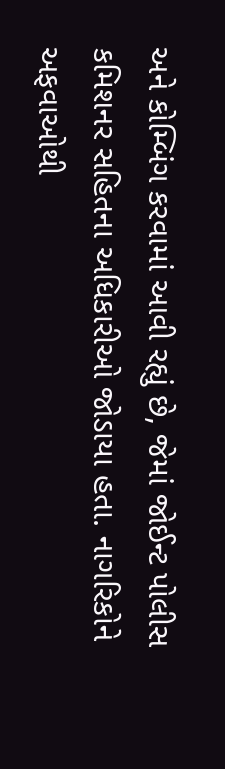અને કોમ્બિંગ કરવામાં આવી રહ્યું છે, જેમાં જોઈન્ટ પોલીસ કમિશનર સહિતના અધિકારીઓ જોડાયા હતા. નાગરિકોને અફવાઓથી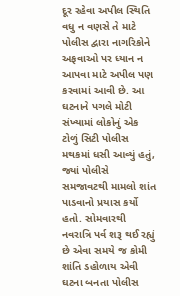દૂર રહેવા અપીલ સ્થિતિ વધુ ન વણસે તે માટે પોલીસ દ્વારા નાગરિકોને અફવાઓ પર ધ્યાન ન આપવા માટે અપીલ પણ કરવામાં આવી છે. આ ઘટનાને પગલે મોટી સંખ્યામાં લોકોનું એક ટોળું સિટી પોલીસ મથકમાં ધસી આવ્યું હતું, જ્યાં પોલીસે સમજાવટથી મામલો શાંત પાડવાનો પ્રયાસ કર્યો હતો. સોમવારથી નવરાત્રિ પર્વ શરૂ થઈ રહ્યું છે એવા સમયે જ કોમી શાંતિ ડહોળાય એવી ઘટના બનતા પોલીસ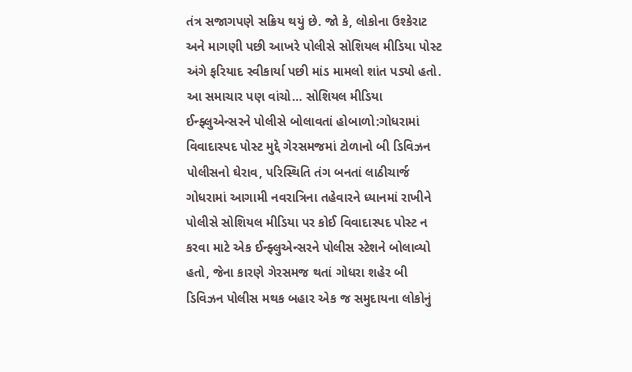તંત્ર સજાગપણે સક્રિય થયું છે. જો કે, લોકોના ઉશ્કેરાટ અને માગણી પછી આખરે પોલીસે સોશિયલ મીડિયા પોસ્ટ અંગે ફરિયાદ સ્વીકાર્યા પછી માંડ મામલો શાંત પડ્યો હતો. આ સમાચાર પણ વાંચો… સોશિયલ મીડિયા ઈન્ફ્લુએન્સરને પોલીસે બોલાવતાં હોબાળો:ગોધરામાં વિવાદાસ્પદ પોસ્ટ મુદ્દે ગેરસમજમાં ટોળાનો બી ડિવિઝન પોલીસનો ઘેરાવ, પરિસ્થિતિ તંગ બનતાં લાઠીચાર્જ ગોધરામાં આગામી નવરાત્રિના તહેવારને ધ્યાનમાં રાખીને પોલીસે સોશિયલ મીડિયા પર કોઈ વિવાદાસ્પદ પોસ્ટ ન કરવા માટે એક ઈન્ફ્લુએન્સરને પોલીસ સ્ટેશને બોલાવ્યો હતો, જેના કારણે ગેરસમજ થતાં ગોધરા શહેર બી ડિવિઝન પોલીસ મથક બહાર એક જ સમુદાયના લોકોનું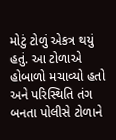મોટું ટોળું એકત્ર થયું હતું. આ ટોળાએ હોબાળો મચાવ્યો હતો અને પરિસ્થિતિ તંગ બનતા પોલીસે ટોળાને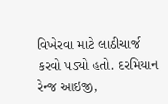વિખેરવા માટે લાઠીચાર્જ કરવો પડ્યો હતો. દરમિયાન રેન્જ આઇજી,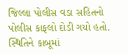જિલ્લા પોલીસ વડા સહિતનો પોલીસ કાફલો દોડી ગયો હતો. સ્થિતિને કાબૂમાં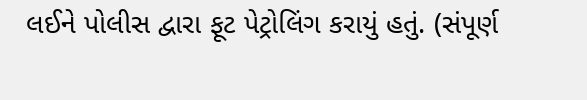લઈને પોલીસ દ્વારા ફૂટ પેટ્રોલિંગ કરાયું હતું. (સંપૂર્ણ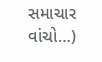સમાચાર વાંચો…)